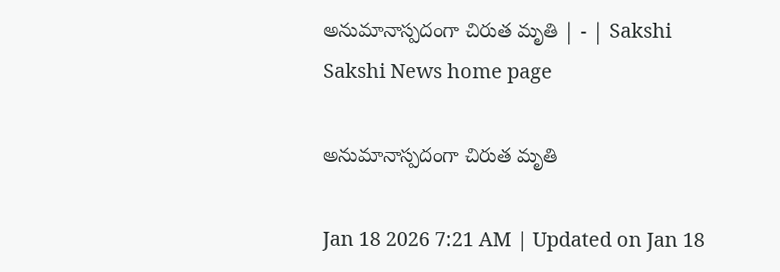అనుమానాస్పదంగా చిరుత మృతి | - | Sakshi
Sakshi News home page

అనుమానాస్పదంగా చిరుత మృతి

Jan 18 2026 7:21 AM | Updated on Jan 18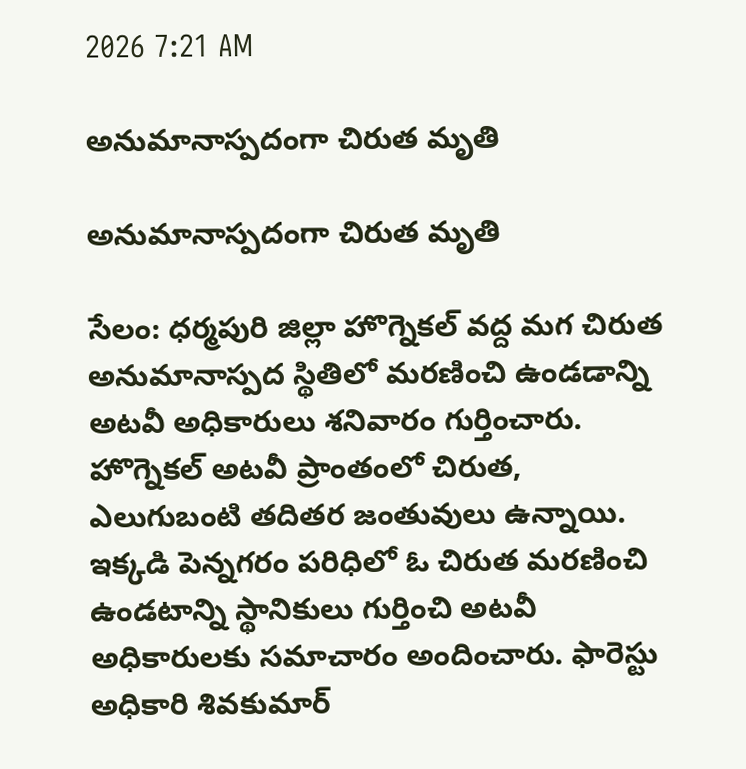2026 7:21 AM

అనుమానాస్పదంగా చిరుత మృతి

అనుమానాస్పదంగా చిరుత మృతి

సేలం: ధర్మపురి జిల్లా హొగ్నెకల్‌ వద్ద మగ చిరుత అనుమానాస్పద స్థితిలో మరణించి ఉండడాన్ని అటవీ అధికారులు శనివారం గుర్తించారు. హొగ్నెకల్‌ అటవీ ప్రాంతంలో చిరుత, ఎలుగుబంటి తదితర జంతువులు ఉన్నాయి. ఇక్కడి పెన్నగరం పరిధిలో ఓ చిరుత మరణించి ఉండటాన్ని స్థానికులు గుర్తించి అటవీ అధికారులకు సమాచారం అందించారు. ఫారెస్టు అధికారి శివకుమార్‌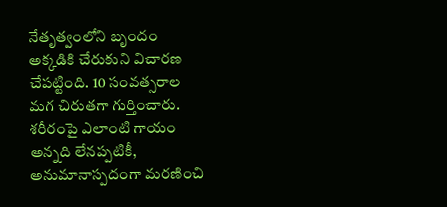నేతృత్వంలోని బృందం అక్కడికి చేరుకుని విచారణ చేపట్టింది. 10 సంవత్సరాల మగ చిరుతగా గుర్తించారు. శరీరంపై ఎలాంటి గాయం అన్నది లేనప్పటికీ, అనుమానాస్పదంగా మరణించి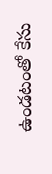ఉండటంతో కేసు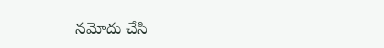నమోదు చేసి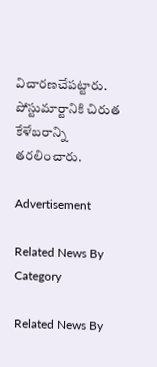విచారణచేపట్టారు. పోస్టుమార్టానికి చిరుత కేళేబరాన్ని తరలించారు.

Advertisement

Related News By Category

Related News By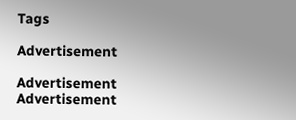Tags

Advertisement

Advertisement
Advertisement